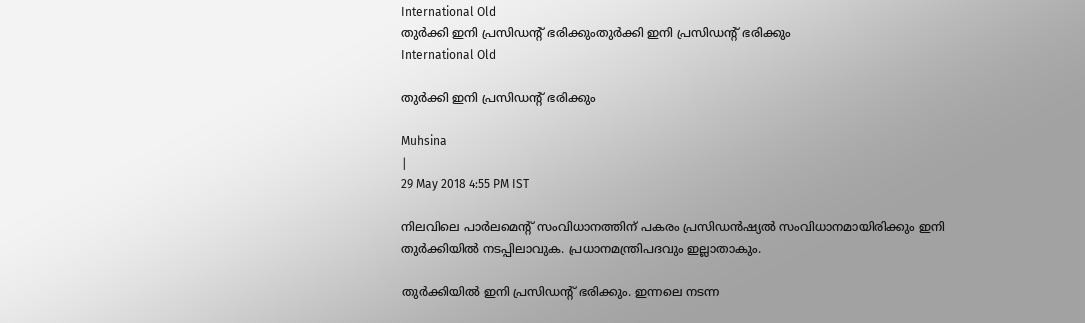International Old
തുര്‍ക്കി ഇനി പ്രസിഡന്റ് ഭരിക്കുംതുര്‍ക്കി ഇനി പ്രസിഡന്റ് ഭരിക്കും
International Old

തുര്‍ക്കി ഇനി പ്രസിഡന്റ് ഭരിക്കും

Muhsina
|
29 May 2018 4:55 PM IST

നിലവിലെ പാര്‍ലമെന്റ് സംവിധാനത്തിന് പകരം പ്രസിഡന്‍ഷ്യല്‍ സംവിധാനമായിരിക്കും ഇനി തുര്‍ക്കിയില്‍ നടപ്പിലാവുക. പ്രധാനമന്ത്രിപദവും ഇല്ലാതാകും.

തുര്‍ക്കിയില്‍ ഇനി പ്രസിഡന്റ് ഭരിക്കും. ഇന്നലെ നടന്ന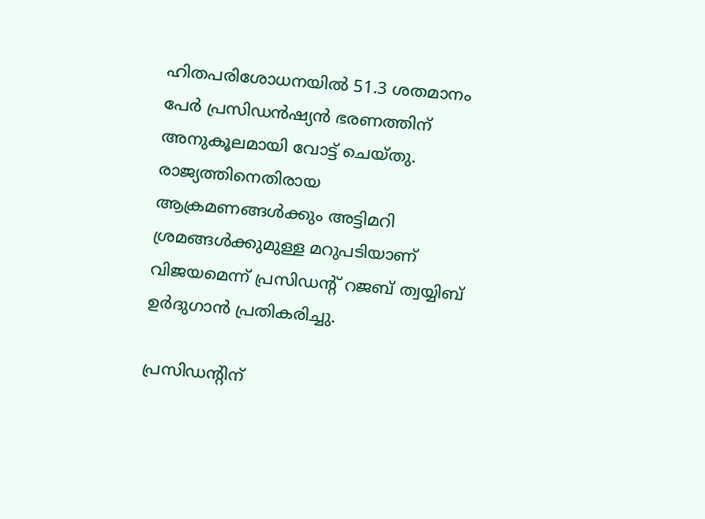ഹിതപരിശോധനയില്‍ 51.3 ശതമാനം പേര്‍ പ്രസിഡന്‍ഷ്യന്‍ ഭരണത്തിന് അനുകൂലമായി വോട്ട് ചെയ്തു. രാജ്യത്തിനെതിരായ ആക്രമണങ്ങള്‍ക്കും അട്ടിമറി ശ്രമങ്ങള്‍ക്കുമുള്ള മറുപടിയാണ് വിജയമെന്ന് പ്രസിഡന്റ് റജബ് ത്വയ്യിബ് ഉര്‍ദുഗാന്‍ പ്രതികരിച്ചു.

പ്രസിഡന്റിന്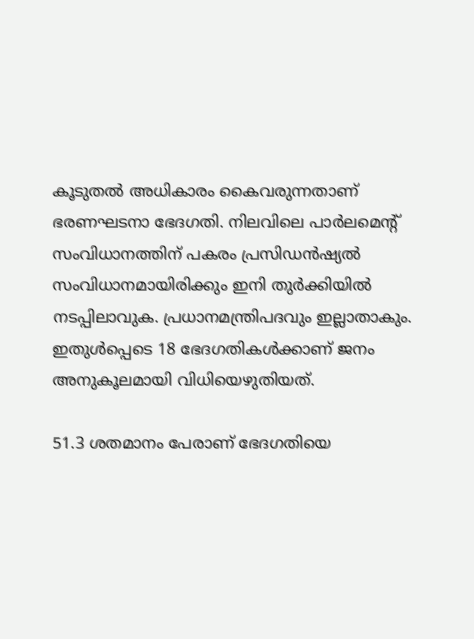കൂടുതല്‍ അധികാരം കൈവരുന്നതാണ് ഭരണഘടനാ ഭേദഗതി. നിലവിലെ പാര്‍ലമെന്റ് സംവിധാനത്തിന് പകരം പ്രസിഡന്‍ഷ്യല്‍ സംവിധാനമായിരിക്കും ഇനി തുര്‍ക്കിയില്‍ നടപ്പിലാവുക. പ്രധാനമന്ത്രിപദവും ഇല്ലാതാകും. ഇതുള്‍പ്പെടെ 18 ഭേദഗതികള്‍ക്കാണ് ജനം അനുകൂലമായി വിധിയെഴുതിയത്.

51.3 ശതമാനം പേരാണ് ഭേദഗതിയെ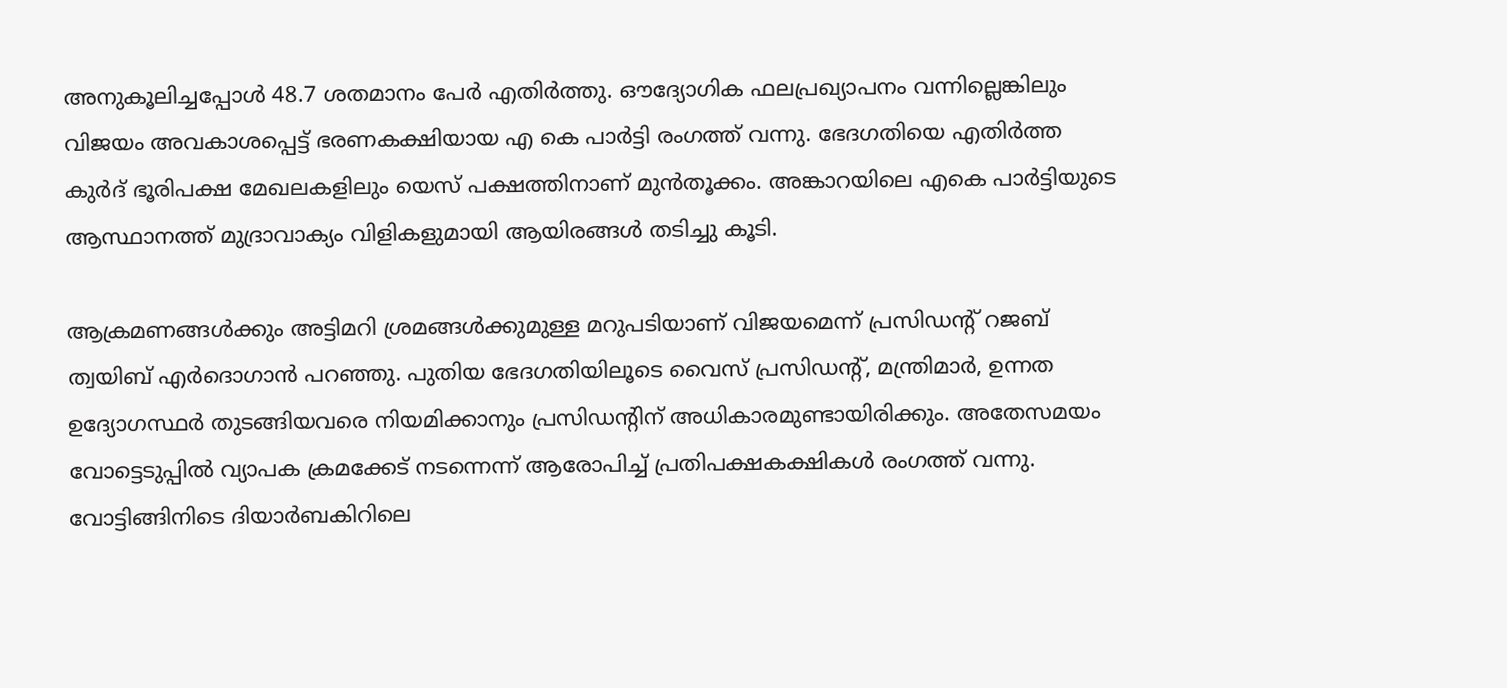അനുകൂലിച്ചപ്പോള്‍ 48.7 ശതമാനം പേര്‍ എതിര്‍ത്തു. ഔദ്യോഗിക ഫലപ്രഖ്യാപനം വന്നില്ലെങ്കിലും വിജയം അവകാശപ്പെട്ട് ഭരണകക്ഷിയായ എ കെ പാര്‍ട്ടി രംഗത്ത് വന്നു. ഭേദഗതിയെ എതിര്‍ത്ത കുര്‍ദ് ഭൂരിപക്ഷ മേഖലകളിലും യെസ് പക്ഷത്തിനാണ് മുന്‍തൂക്കം. അങ്കാറയിലെ എകെ പാര്‍ട്ടിയുടെ ആസ്ഥാനത്ത് മുദ്രാവാക്യം വിളികളുമായി ആയിരങ്ങള്‍ തടിച്ചു കൂടി.

ആക്രമണങ്ങള്‍ക്കും അട്ടിമറി ശ്രമങ്ങള്‍ക്കുമുള്ള മറുപടിയാണ് വിജയമെന്ന് പ്രസിഡന്റ് റജബ് ത്വയിബ് എര്‍ദൊഗാന്‍ പറഞ്ഞു. പുതിയ ഭേദഗതിയിലൂടെ വൈസ് പ്രസിഡന്റ്, മന്ത്രിമാര്‍, ഉന്നത ഉദ്യോഗസ്ഥര്‍ തുടങ്ങിയവരെ നിയമിക്കാനും പ്രസിഡന്റിന് അധികാരമുണ്ടായിരിക്കും. അതേസമയം വോട്ടെടുപ്പില്‍ വ്യാപക ക്രമക്കേട് നടന്നെന്ന് ആരോപിച്ച് പ്രതിപക്ഷകക്ഷികള്‍ രംഗത്ത് വന്നു. വോട്ടിങ്ങിനിടെ ദിയാര്‍ബകിറിലെ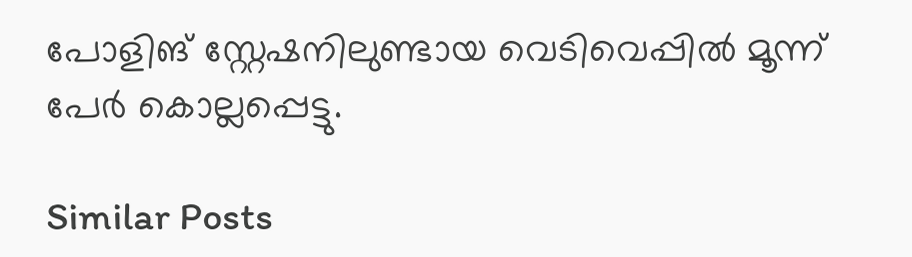പോളിങ് സ്റ്റേഷനിലുണ്ടായ വെടിവെപ്പില്‍ മൂന്ന് പേര്‍ കൊല്ലപ്പെട്ടു.

Similar Posts